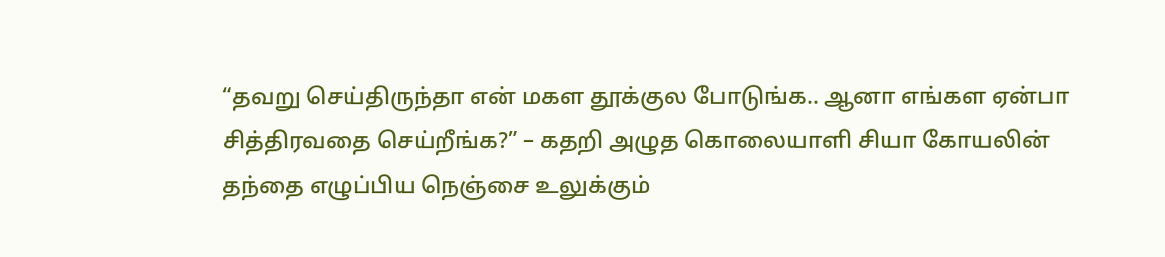“தவறு செய்திருந்தா என் மகள தூக்குல போடுங்க.. ஆனா எங்கள ஏன்பா சித்திரவதை செய்றீங்க?” – கதறி அழுத கொலையாளி சியா கோயலின் தந்தை எழுப்பிய நெஞ்சை உலுக்கும்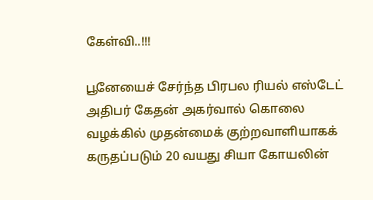கேள்வி..!!!

பூனேயைச் சேர்ந்த பிரபல ரியல் எஸ்டேட் அதிபர் கேதன் அகர்வால் கொலை வழக்கில் முதன்மைக் குற்றவாளியாகக் கருதப்படும் 20 வயது சியா கோயலின்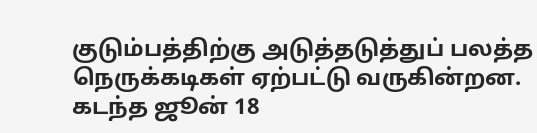குடும்பத்திற்கு அடுத்தடுத்துப் பலத்த நெருக்கடிகள் ஏற்பட்டு வருகின்றன. கடந்த ஜூன் 18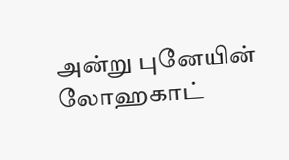அன்று புனேயின் லோஹகாட்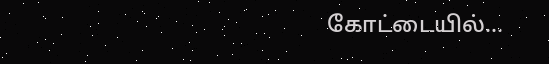கோட்டையில்…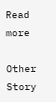Read more

Other Story